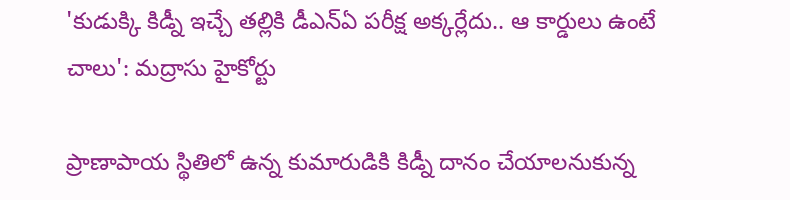'కుడుక్కి కిడ్నీ ఇచ్చే తల్లికి డీఎన్‌ఏ పరీక్ష అక్కర్లేదు.. ఆ కార్డులు ఉంటే చాలు': మద్రాసు హైకోర్టు

ప్రాణాపాయ స్థితిలో ఉన్న కుమారుడికి కిడ్నీ దానం చేయాలనుకున్న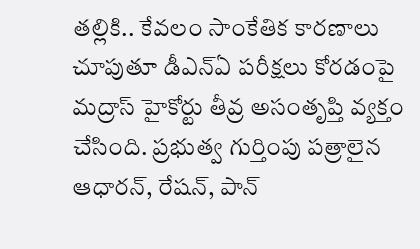తల్లికి.. కేవలం సాంకేతిక కారణాలు చూపుతూ డీఎన్‌ఏ పరీక్షలు కోరడంపై మద్రాస్ హైకోర్టు తీవ్ర అసంతృప్తి వ్యక్తం చేసింది. ప్రభుత్వ గుర్తింపు పత్రాలైన ఆధారన్, రేషన్, పాన్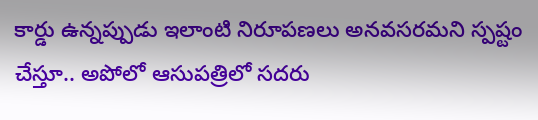కార్డు ఉన్నప్పుడు ఇలాంటి నిరూపణలు అనవసరమని స్పష్టం చేస్తూ.. అపోలో ఆసుపత్రిలో సదరు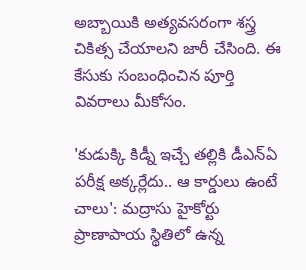అబ్బాయికి అత్యవసరంగా శస్త్ర చికిత్స చేయాలని జారీ చేసింది. ఈ కేసుకు సంబంధించిన పూర్తి వివరాలు మీకోసం.

'కుడుక్కి కిడ్నీ ఇచ్చే తల్లికి డీఎన్‌ఏ పరీక్ష అక్కర్లేదు.. ఆ కార్డులు ఉంటే చాలు': మద్రాసు హైకోర్టు
ప్రాణాపాయ స్థితిలో ఉన్న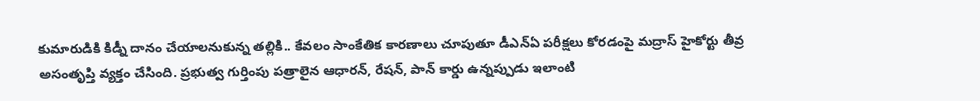కుమారుడికి కిడ్నీ దానం చేయాలనుకున్న తల్లికి.. కేవలం సాంకేతిక కారణాలు చూపుతూ డీఎన్‌ఏ పరీక్షలు కోరడంపై మద్రాస్ హైకోర్టు తీవ్ర అసంతృప్తి వ్యక్తం చేసింది. ప్రభుత్వ గుర్తింపు పత్రాలైన ఆధారన్, రేషన్, పాన్ కార్డు ఉన్నప్పుడు ఇలాంటి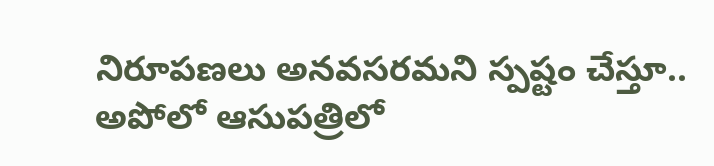నిరూపణలు అనవసరమని స్పష్టం చేస్తూ.. అపోలో ఆసుపత్రిలో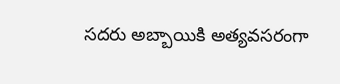సదరు అబ్బాయికి అత్యవసరంగా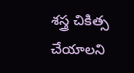శస్త్ర చికిత్స చేయాలని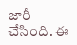జారీ చేసింది. ఈ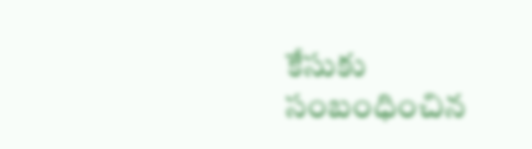కేసుకు సంబంధించిన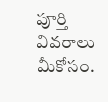పూర్తి వివరాలు మీకోసం.